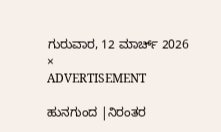ಗುರುವಾರ, 12 ಮಾರ್ಚ್ 2026
×
ADVERTISEMENT

ಹುನಗುಂದ |ನಿರಂತರ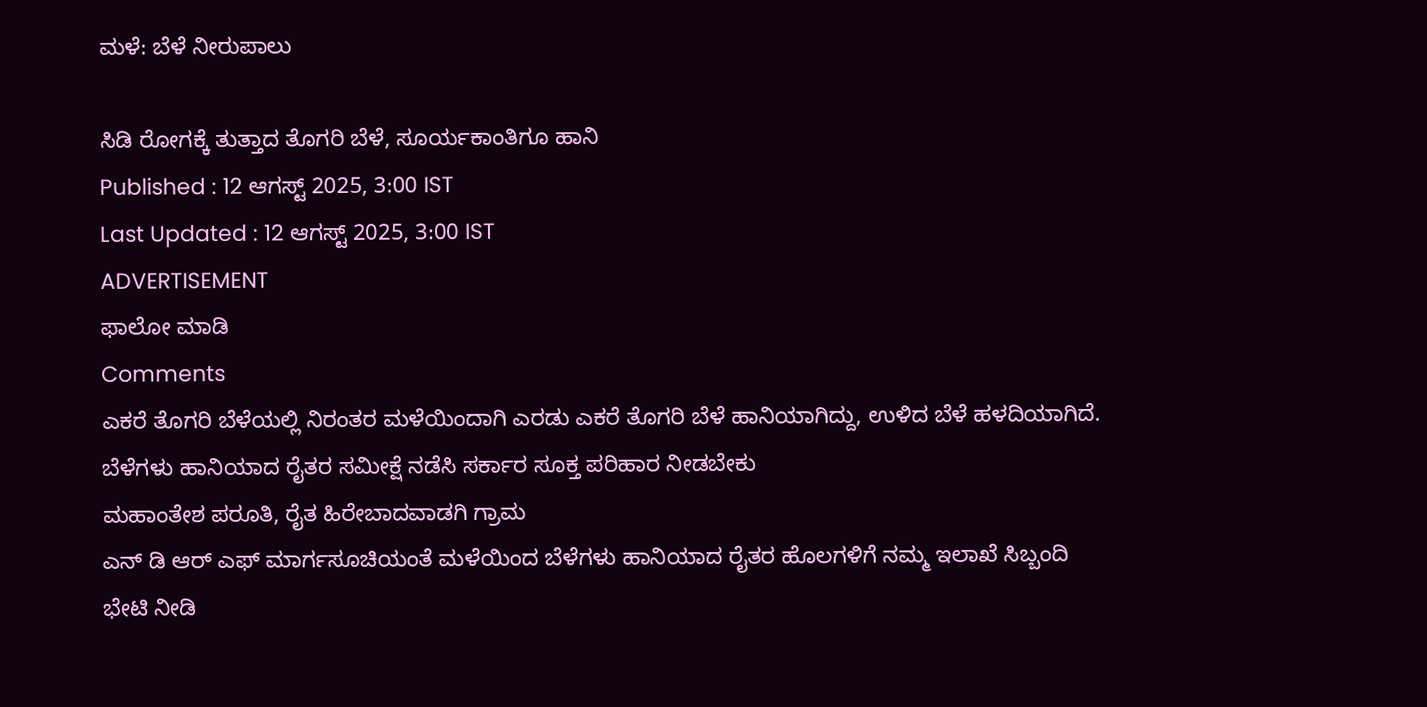ಮಳೆ: ಬೆಳೆ ನೀರುಪಾಲು

ಸಿಡಿ ರೋಗಕ್ಕೆ ತುತ್ತಾದ ತೊಗರಿ ಬೆಳೆ, ಸೂರ್ಯಕಾಂತಿಗೂ ಹಾನಿ
Published : 12 ಆಗಸ್ಟ್ 2025, 3:00 IST
Last Updated : 12 ಆಗಸ್ಟ್ 2025, 3:00 IST
ADVERTISEMENT
ಫಾಲೋ ಮಾಡಿ
Comments
ಎಕರೆ ತೊಗರಿ ಬೆಳೆಯಲ್ಲಿ ನಿರಂತರ ಮಳೆಯಿಂದಾಗಿ ಎರಡು ಎಕರೆ ತೊಗರಿ ಬೆಳೆ ಹಾನಿಯಾಗಿದ್ದು, ಉಳಿದ ಬೆಳೆ ಹಳದಿಯಾಗಿದೆ. ಬೆಳೆಗಳು ಹಾನಿಯಾದ ರೈತರ ಸಮೀಕ್ಷೆ ನಡೆಸಿ ಸರ್ಕಾರ ಸೂಕ್ತ ಪರಿಹಾರ ನೀಡಬೇಕು
ಮಹಾಂತೇಶ ಪರೂತಿ, ರೈತ ಹಿರೇಬಾದವಾಡಗಿ ಗ್ರಾಮ
ಎನ್ ಡಿ ಆರ್ ಎಫ್ ಮಾರ್ಗಸೂಚಿಯಂತೆ ಮಳೆಯಿಂದ ಬೆಳೆಗಳು ಹಾನಿಯಾದ ರೈತರ ಹೊಲಗಳಿಗೆ ನಮ್ಮ ಇಲಾಖೆ ಸಿಬ್ಬಂದಿ ಭೇಟಿ ನೀಡಿ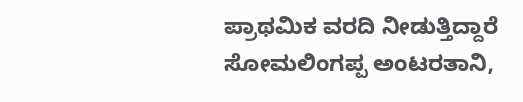ಪ್ರಾಥಮಿಕ ವರದಿ ನೀಡುತ್ತಿದ್ದಾರೆ
ಸೋಮಲಿಂಗಪ್ಪ ಅಂಟರತಾನಿ,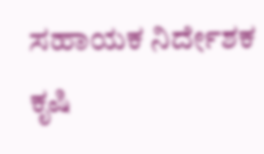ಸಹಾಯಕ ನಿರ್ದೇಶಕ ಕೃಷಿ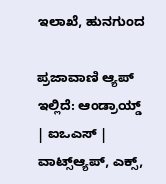ಇಲಾಖೆ, ಹುನಗುಂದ

ಪ್ರಜಾವಾಣಿ ಆ್ಯಪ್ ಇಲ್ಲಿದೆ: ಆಂಡ್ರಾಯ್ಡ್ | ಐಒಎಸ್ | ವಾಟ್ಸ್ಆ್ಯಪ್, ಎಕ್ಸ್,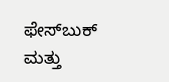ಫೇಸ್‌ಬುಕ್ ಮತ್ತು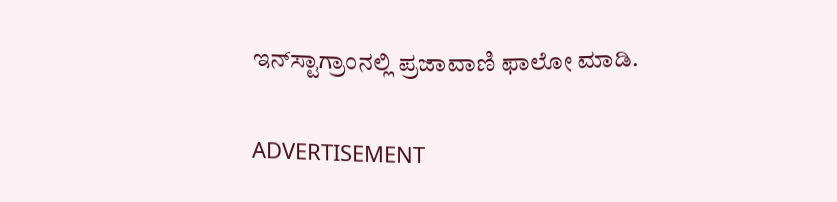ಇನ್‌ಸ್ಟಾಗ್ರಾಂನಲ್ಲಿ ಪ್ರಜಾವಾಣಿ ಫಾಲೋ ಮಾಡಿ.

ADVERTISEMENT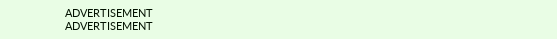ADVERTISEMENT
ADVERTISEMENT